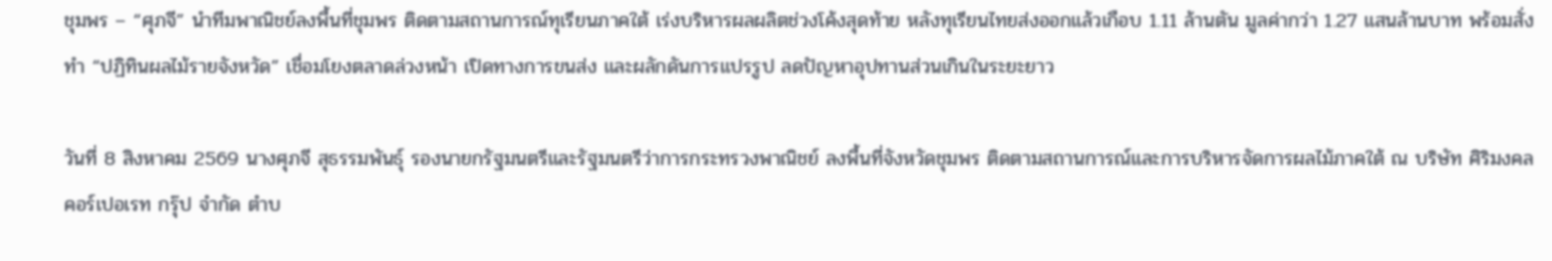ชุมพร – “ศุภจี” นำทีมพาณิชย์ลงพื้นที่ชุมพร ติดตามสถานการณ์ทุเรียนภาคใต้ เร่งบริหารผลผลิตช่วงโค้งสุดท้าย หลังทุเรียนไทยส่งออกแล้วเกือบ 1.11 ล้านตัน มูลค่ากว่า 1.27 แสนล้านบาท พร้อมสั่งทำ “ปฏิทินผลไม้รายจังหวัด” เชื่อมโยงตลาดล่วงหน้า เปิดทางการขนส่ง และผลักดันการแปรรูป ลดปัญหาอุปทานส่วนเกินในระยะยาว

วันที่ 8 สิงหาคม 2569 นางศุภจี สุธรรมพันธุ์ รองนายกรัฐมนตรีและรัฐมนตรีว่าการกระทรวงพาณิชย์ ลงพื้นที่จังหวัดชุมพร ติดตามสถานการณ์และการบริหารจัดการผลไม้ภาคใต้ ณ บริษัท ศิริมงคล คอร์เปอเรท กรุ๊ป จำกัด ตำบ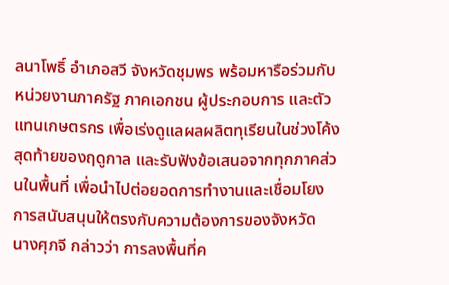ลนาโพธิ์ อำเภอสวี จังหวัดชุมพร พร้อมหารือร่วมกับหน่วยงานภาครัฐ ภาคเอกชน ผู้ประกอบการ และตัวแทนเกษตรกร เพื่อเร่งดูแลผลผลิตทุเรียนในช่วงโค้งสุดท้ายของฤดูกาล และรับฟังข้อเสนอจากทุกภาคส่วนในพื้นที่ เพื่อนำไปต่อยอดการทำงานและเชื่อมโยงการสนับสนุนให้ตรงกับความต้องการของจังหวัด
นางศุภจี กล่าวว่า การลงพื้นที่ค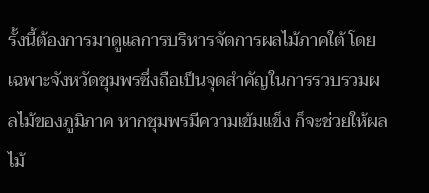รั้งนี้ต้องการมาดูแลการบริหารจัดการผลไม้ภาคใต้ โดยเฉพาะจังหวัดชุมพรซึ่งถือเป็นจุดสำคัญในการรวบรวมผลไม้ของภูมิภาค หากชุมพรมีความเข้มแข็ง ก็จะช่วยให้ผลไม้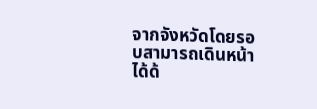จากจังหวัดโดยรอบสามารถเดินหน้าได้ด้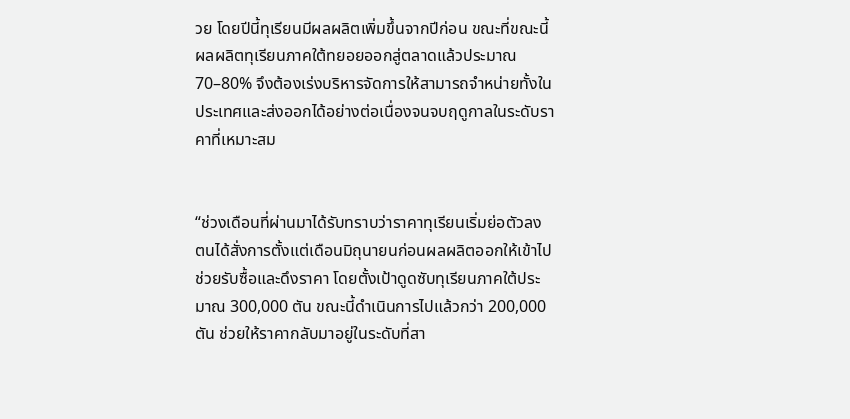วย โดยปีนี้ทุเรียนมีผลผลิตเพิ่มขึ้นจากปีก่อน ขณะที่ขณะนี้ผลผลิตทุเรียนภาคใต้ทยอยออกสู่ตลาดแล้วประมาณ 70–80% จึงต้องเร่งบริหารจัดการให้สามารถจำหน่ายทั้งในประเทศและส่งออกได้อย่างต่อเนื่องจนจบฤดูกาลในระดับราคาที่เหมาะสม


“ช่วงเดือนที่ผ่านมาได้รับทราบว่าราคาทุเรียนเริ่มย่อตัวลง ตนได้สั่งการตั้งแต่เดือนมิถุนายนก่อนผลผลิตออกให้เข้าไปช่วยรับซื้อและดึงราคา โดยตั้งเป้าดูดซับทุเรียนภาคใต้ประมาณ 300,000 ตัน ขณะนี้ดำเนินการไปแล้วกว่า 200,000 ตัน ช่วยให้ราคากลับมาอยู่ในระดับที่สา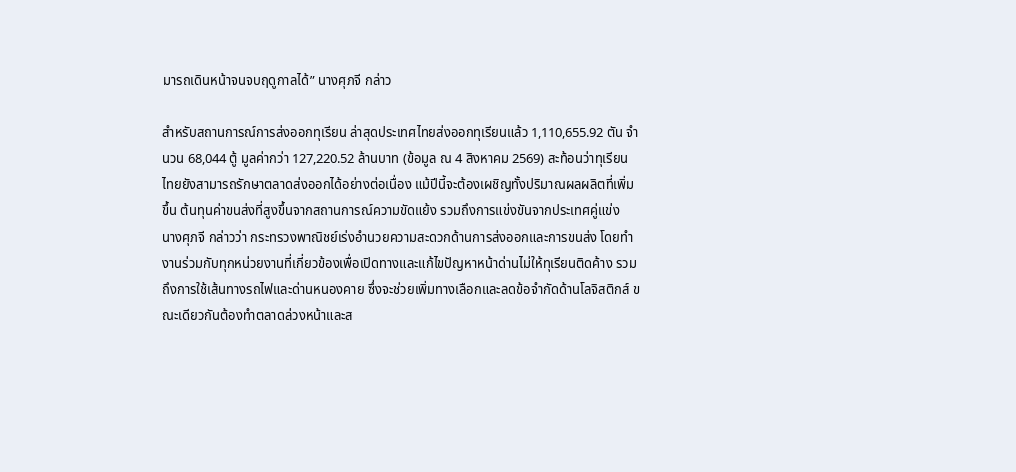มารถเดินหน้าจนจบฤดูกาลได้” นางศุภจี กล่าว

สำหรับสถานการณ์การส่งออกทุเรียน ล่าสุดประเทศไทยส่งออกทุเรียนแล้ว 1,110,655.92 ตัน จำนวน 68,044 ตู้ มูลค่ากว่า 127,220.52 ล้านบาท (ข้อมูล ณ 4 สิงหาคม 2569) สะท้อนว่าทุเรียนไทยยังสามารถรักษาตลาดส่งออกได้อย่างต่อเนื่อง แม้ปีนี้จะต้องเผชิญทั้งปริมาณผลผลิตที่เพิ่มขึ้น ต้นทุนค่าขนส่งที่สูงขึ้นจากสถานการณ์ความขัดแย้ง รวมถึงการแข่งขันจากประเทศคู่แข่ง
นางศุภจี กล่าวว่า กระทรวงพาณิชย์เร่งอำนวยความสะดวกด้านการส่งออกและการขนส่ง โดยทำงานร่วมกับทุกหน่วยงานที่เกี่ยวข้องเพื่อเปิดทางและแก้ไขปัญหาหน้าด่านไม่ให้ทุเรียนติดค้าง รวมถึงการใช้เส้นทางรถไฟและด่านหนองคาย ซึ่งจะช่วยเพิ่มทางเลือกและลดข้อจำกัดด้านโลจิสติกส์ ขณะเดียวกันต้องทำตลาดล่วงหน้าและส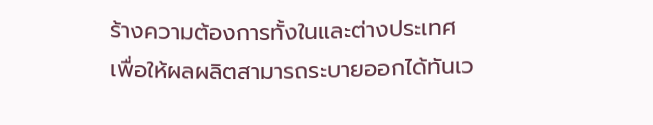ร้างความต้องการทั้งในและต่างประเทศ เพื่อให้ผลผลิตสามารถระบายออกได้ทันเว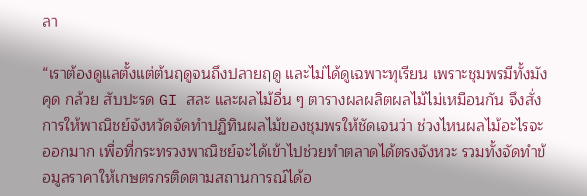ลา

“เราต้องดูแลตั้งแต่ต้นฤดูจนถึงปลายฤดู และไม่ได้ดูเฉพาะทุเรียน เพราะชุมพรมีทั้งมังคุด กล้วย สับปะรด GI สละ และผลไม้อื่น ๆ ตารางผลผลิตผลไม้ไม่เหมือนกัน จึงสั่งการให้พาณิชย์จังหวัดจัดทำปฏิทินผลไม้ของชุมพรให้ชัดเจนว่า ช่วงไหนผลไม้อะไรจะออกมาก เพื่อที่กระทรวงพาณิชย์จะได้เข้าไปช่วยทำตลาดได้ตรงจังหวะ รวมทั้งจัดทำข้อมูลราคาให้เกษตรกรติดตามสถานการณ์ได้อ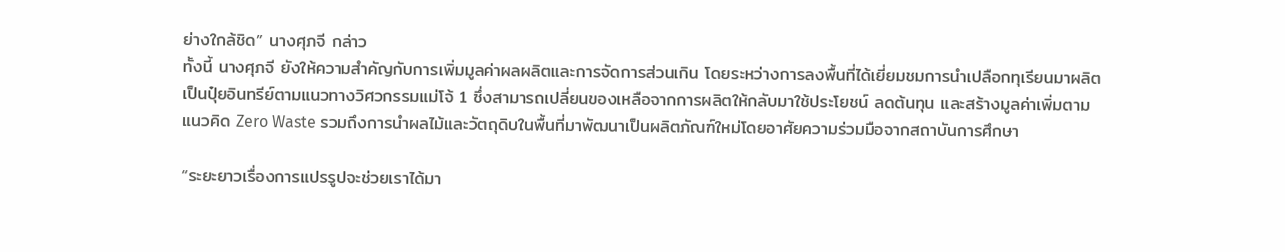ย่างใกล้ชิด” นางศุภจี กล่าว
ทั้งนี้ นางศุภจี ยังให้ความสำคัญกับการเพิ่มมูลค่าผลผลิตและการจัดการส่วนเกิน โดยระหว่างการลงพื้นที่ได้เยี่ยมชมการนำเปลือกทุเรียนมาผลิตเป็นปุ๋ยอินทรีย์ตามแนวทางวิศวกรรมแม่โจ้ 1 ซึ่งสามารถเปลี่ยนของเหลือจากการผลิตให้กลับมาใช้ประโยชน์ ลดต้นทุน และสร้างมูลค่าเพิ่มตามแนวคิด Zero Waste รวมถึงการนำผลไม้และวัตถุดิบในพื้นที่มาพัฒนาเป็นผลิตภัณฑ์ใหม่โดยอาศัยความร่วมมือจากสถาบันการศึกษา

“ระยะยาวเรื่องการแปรรูปจะช่วยเราได้มา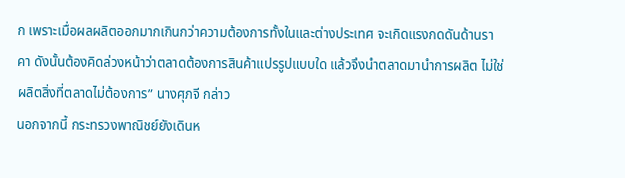ก เพราะเมื่อผลผลิตออกมากเกินกว่าความต้องการทั้งในและต่างประเทศ จะเกิดแรงกดดันด้านราคา ดังนั้นต้องคิดล่วงหน้าว่าตลาดต้องการสินค้าแปรรูปแบบใด แล้วจึงนำตลาดมานำการผลิต ไม่ใช่ผลิตสิ่งที่ตลาดไม่ต้องการ” นางศุภจี กล่าว
นอกจากนี้ กระทรวงพาณิชย์ยังเดินห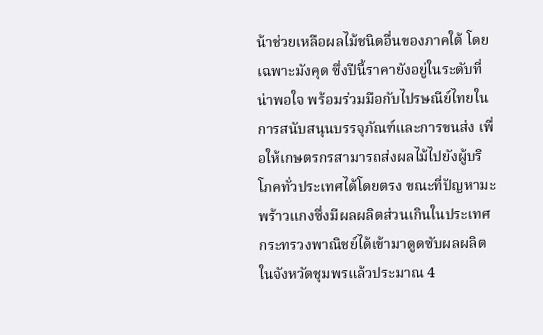น้าช่วยเหลือผลไม้ชนิดอื่นของภาคใต้ โดยเฉพาะมังคุด ซึ่งปีนี้ราคายังอยู่ในระดับที่น่าพอใจ พร้อมร่วมมือกับไปรษณีย์ไทยในการสนับสนุนบรรจุภัณฑ์และการขนส่ง เพื่อให้เกษตรกรสามารถส่งผลไม้ไปยังผู้บริโภคทั่วประเทศได้โดยตรง ขณะที่ปัญหามะพร้าวแกงซึ่งมีผลผลิตส่วนเกินในประเทศ กระทรวงพาณิชย์ได้เข้ามาดูดซับผลผลิตในจังหวัดชุมพรแล้วประมาณ 4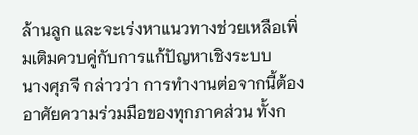ล้านลูก และจะเร่งหาแนวทางช่วยเหลือเพิ่มเติมควบคู่กับการแก้ปัญหาเชิงระบบ
นางศุภจี กล่าวว่า การทำงานต่อจากนี้ต้องอาศัยความร่วมมือของทุกภาคส่วน ทั้งก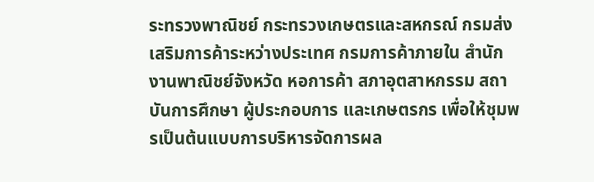ระทรวงพาณิชย์ กระทรวงเกษตรและสหกรณ์ กรมส่งเสริมการค้าระหว่างประเทศ กรมการค้าภายใน สำนักงานพาณิชย์จังหวัด หอการค้า สภาอุตสาหกรรม สถาบันการศึกษา ผู้ประกอบการ และเกษตรกร เพื่อให้ชุมพรเป็นต้นแบบการบริหารจัดการผล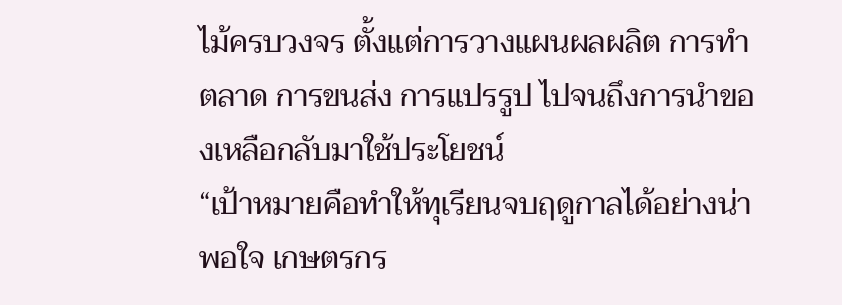ไม้ครบวงจร ตั้งแต่การวางแผนผลผลิต การทำตลาด การขนส่ง การแปรรูป ไปจนถึงการนำของเหลือกลับมาใช้ประโยชน์
“เป้าหมายคือทำให้ทุเรียนจบฤดูกาลได้อย่างน่าพอใจ เกษตรกร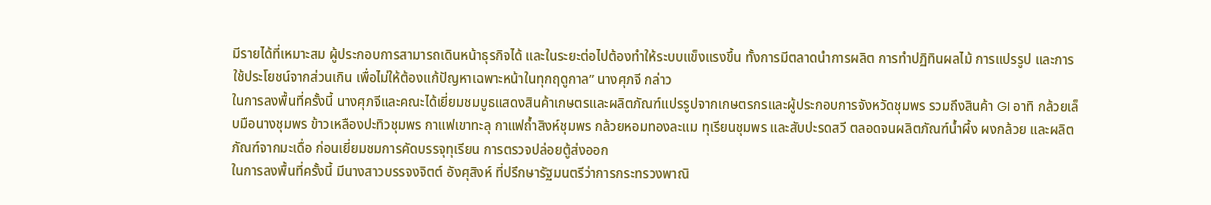มีรายได้ที่เหมาะสม ผู้ประกอบการสามารถเดินหน้าธุรกิจได้ และในระยะต่อไปต้องทำให้ระบบแข็งแรงขึ้น ทั้งการมีตลาดนำการผลิต การทำปฏิทินผลไม้ การแปรรูป และการใช้ประโยชน์จากส่วนเกิน เพื่อไม่ให้ต้องแก้ปัญหาเฉพาะหน้าในทุกฤดูกาล” นางศุภจี กล่าว
ในการลงพื้นที่ครั้งนี้ นางศุภจีและคณะได้เยี่ยมชมบูธแสดงสินค้าเกษตรและผลิตภัณฑ์แปรรูปจากเกษตรกรและผู้ประกอบการจังหวัดชุมพร รวมถึงสินค้า GI อาทิ กล้วยเล็บมือนางชุมพร ข้าวเหลืองปะทิวชุมพร กาแฟเขาทะลุ กาแฟถ้ำสิงห์ชุมพร กล้วยหอมทองละแม ทุเรียนชุมพร และสับปะรดสวี ตลอดจนผลิตภัณฑ์น้ำผึ้ง ผงกล้วย และผลิตภัณฑ์จากมะเดื่อ ก่อนเยี่ยมชมการคัดบรรจุทุเรียน การตรวจปล่อยตู้ส่งออก
ในการลงพื้นที่ครั้งนี้ มีนางสาวบรรจงจิตต์ อังศุสิงห์ ที่ปรึกษารัฐมนตรีว่าการกระทรวงพาณิ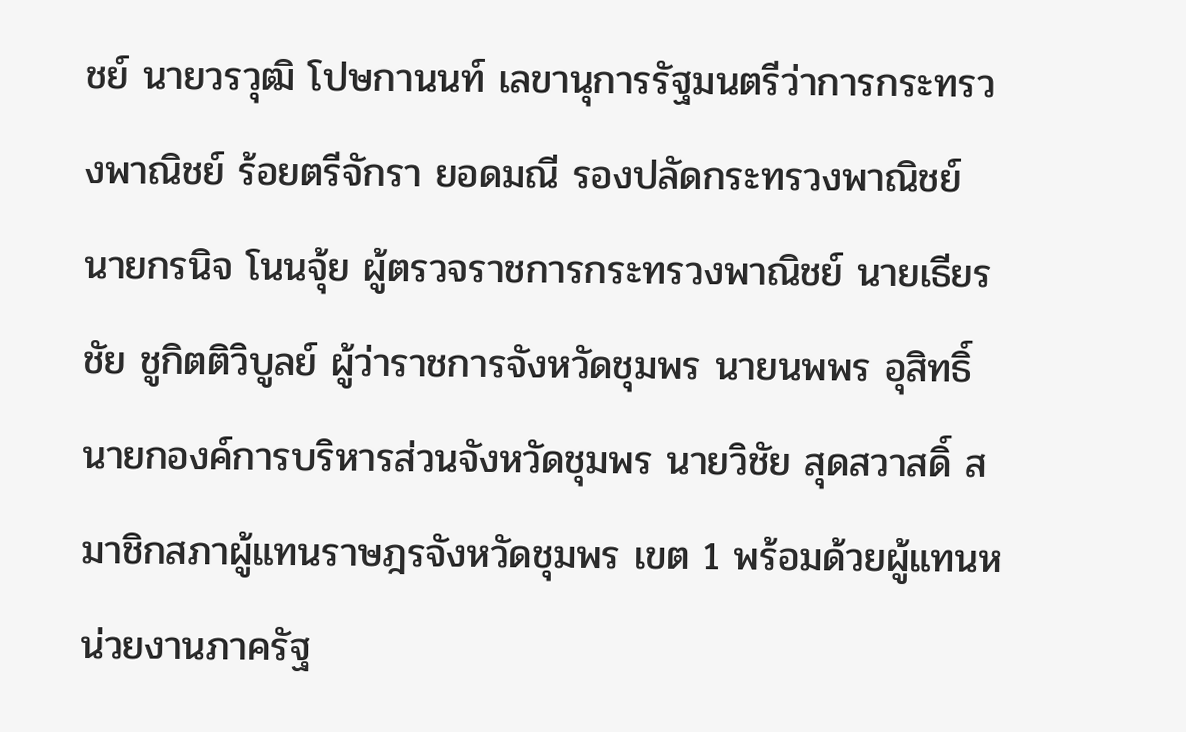ชย์ นายวรวุฒิ โปษกานนท์ เลขานุการรัฐมนตรีว่าการกระทรวงพาณิชย์ ร้อยตรีจักรา ยอดมณี รองปลัดกระทรวงพาณิชย์ นายกรนิจ โนนจุ้ย ผู้ตรวจราชการกระทรวงพาณิชย์ นายเธียรชัย ชูกิตติวิบูลย์ ผู้ว่าราชการจังหวัดชุมพร นายนพพร อุสิทธิ์ นายกองค์การบริหารส่วนจังหวัดชุมพร นายวิชัย สุดสวาสดิ์ สมาชิกสภาผู้แทนราษฎรจังหวัดชุมพร เขต 1 พร้อมด้วยผู้แทนหน่วยงานภาครัฐ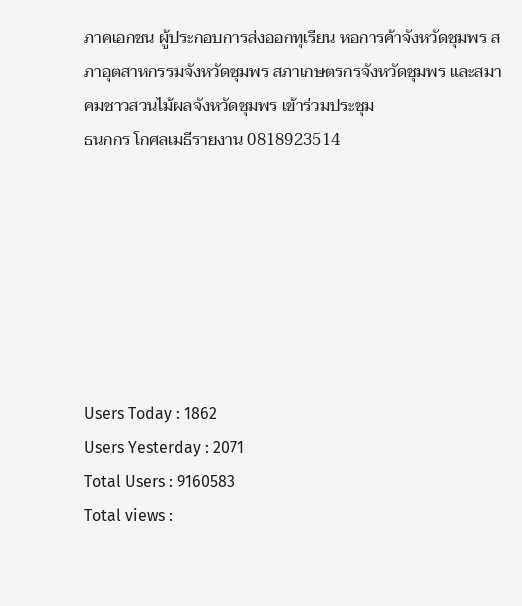ภาคเอกชน ผู้ประกอบการส่งออกทุเรียน หอการค้าจังหวัดชุมพร สภาอุตสาหกรรมจังหวัดชุมพร สภาเกษตรกรจังหวัดชุมพร และสมาคมชาวสวนไม้ผลจังหวัดชุมพร เข้าร่วมประชุม
ธนกกร โกศลเมธีรายงาน 0818923514







Users Today : 1862
Users Yesterday : 2071
Total Users : 9160583
Total views :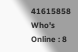41615858
Who's Online : 8